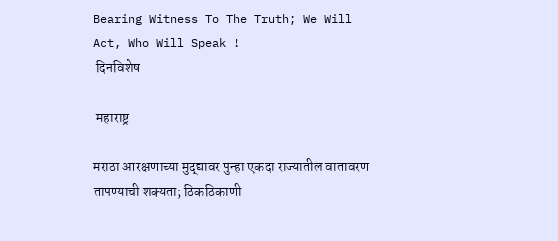Bearing Witness To The Truth; We Will Act, Who Will Speak !
 दिनविशेष

 महाराष्ट्र

मराठा आरक्षणाच्या मुद्द्यावर पुन्हा एकदा राज्यातील वातावरण तापण्याची शक्यता; ठिकठिकाणी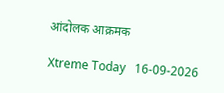आंदोलक आक्रमक

Xtreme Today   16-09-2026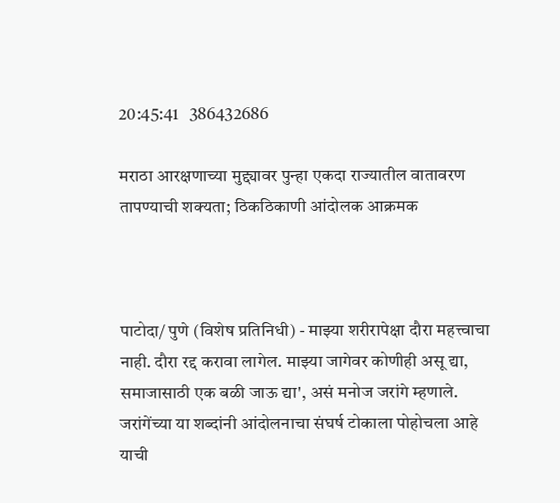20:45:41   386432686

मराठा आरक्षणाच्या मुद्द्यावर पुन्हा एकदा राज्यातील वातावरण तापण्याची शक्यता; ठिकठिकाणी आंदोलक आक्रमक



पाटोदा/ पुणे (विशेष प्रतिनिधी) - माझ्या शरीरापेक्षा दौरा महत्त्वाचा नाही. दौरा रद्द करावा लागेल. माझ्या जागेवर कोणीही असू द्या, समाजासाठी एक बळी जाऊ द्या', असं मनोज जरांगे म्हणाले. जरांगेंच्या या शब्दांनी आंदोलनाचा संघर्ष टोकाला पोहोचला आहे याची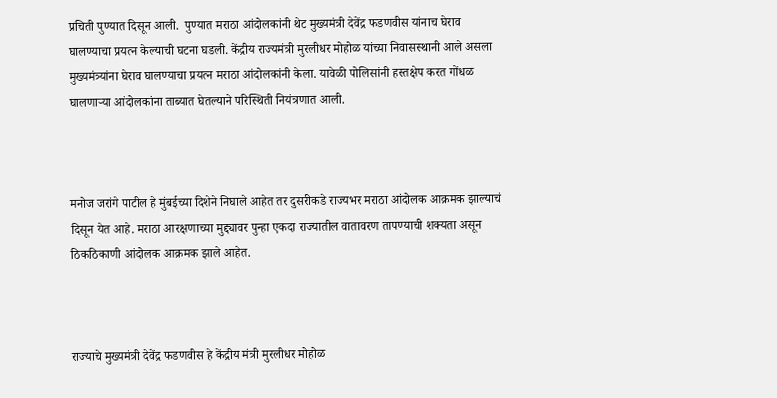प्रचिती पुण्यात दिसून आली.  पुण्यात मराठा आंदोलकांनी थेट मुख्यमंत्री देवेंद्र फडणवीस यांनाच घेराव घालण्याचा प्रयत्न केल्याची घटना घडली. केंद्रीय राज्यमंत्री मुरलीधर मोहोळ यांच्या निवासस्थानी आले असला मुख्यमंत्र्यांना घेराव घालण्याचा प्रयत्न मराठा आंदोलकांनी केला. यावेळी पोलिसांनी हस्तक्षेप करत गोंधळ घालणाऱ्या आंदोलकांना ताब्यात घेतल्याने परिस्थिती नियंत्रणात आली.



मनोज जरांगे पाटील हे मुंबईच्या दिशेने निघाले आहेत तर दुसरीकडे राज्यभर मराठा आंदोलक आक्रमक झाल्याचं दिसून येत आहे. मराठा आरक्षणाच्या मुद्द्यावर पुन्हा एकदा राज्यातील वातावरण तापण्याची शक्यता असून ठिकठिकाणी आंदोलक आक्रमक झाले आहेत.



राज्याचे मुख्यमंत्री देवेंद्र फडणवीस हे केंद्रीय मंत्री मुरलीधर मोहोळ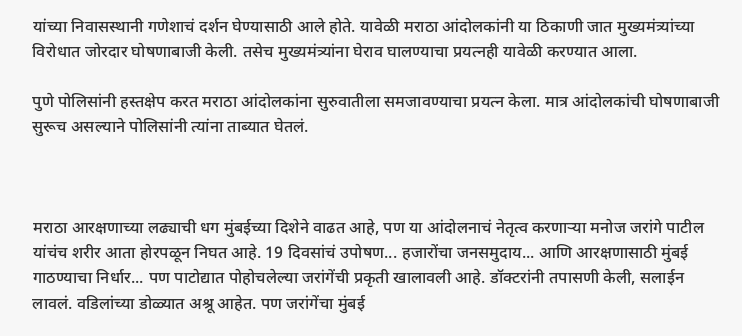यांच्या निवासस्थानी गणेशाचं दर्शन घेण्यासाठी आले होते. यावेळी मराठा आंदोलकांनी या ठिकाणी जात मुख्यमंत्र्यांच्या विरोधात जोरदार घोषणाबाजी केली. तसेच मुख्यमंत्र्यांना घेराव घालण्याचा प्रयत्नही यावेळी करण्यात आला.

पुणे पोलिसांनी हस्तक्षेप करत मराठा आंदोलकांना सुरुवातीला समजावण्याचा प्रयत्न केला. मात्र आंदोलकांची घोषणाबाजी सुरूच असल्याने पोलिसांनी त्यांना ताब्यात घेतलं.



मराठा आरक्षणाच्या लढ्याची धग मुंबईच्या दिशेने वाढत आहे, पण या आंदोलनाचं नेतृत्व करणाऱ्या मनोज जरांगे पाटील यांचंच शरीर आता होरपळून निघत आहे. 19 दिवसांचं उपोषण... हजारोंचा जनसमुदाय... आणि आरक्षणासाठी मुंबई गाठण्याचा निर्धार... पण पाटोद्यात पोहोचलेल्या जरांगेंची प्रकृती खालावली आहे. डॉक्टरांनी तपासणी केली, सलाईन लावलं. वडिलांच्या डोळ्यात अश्रू आहेत. पण जरांगेंचा मुंबई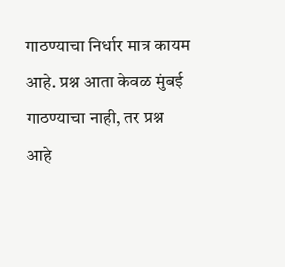गाठण्याचा निर्धार मात्र कायम आहे. प्रश्न आता केवळ मुंबई गाठण्याचा नाही, तर प्रश्न आहे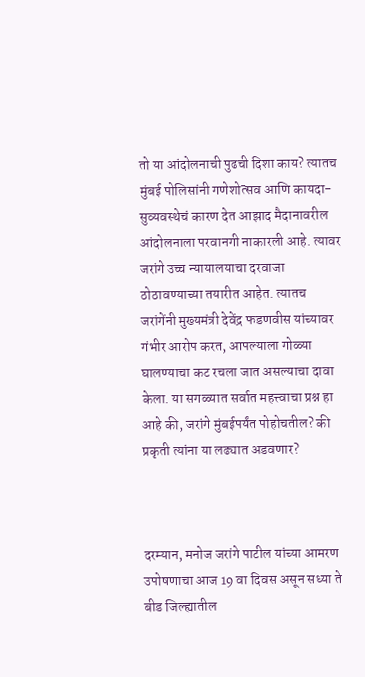तो या आंदोलनाची पुढची दिशा काय? त्यातच मुंबई पोलिसांनी गणेशोत्सव आणि कायदा-सुव्यवस्थेचं कारण देत आझाद मैदानावरील आंदोलनाला परवानगी नाकारली आहे. त्यावर जरांगे उच्च न्यायालयाचा दरवाजा ठोठावण्याच्या तयारीत आहेत. त्यातच जरांगेंनी मुख्यमंत्री देवेंद्र फडणवीस यांच्यावर गंभीर आरोप करत, आपल्याला गोळ्या घालण्याचा कट रचला जात असल्याचा दावा केला. या सगळ्यात सर्वात महत्त्वाचा प्रश्न हा आहे की, जरांगे मुंबईपर्यंत पोहोचतील? की प्रकृती त्यांना या लढ्यात अडवणार?



दरम्यान, मनोज जरांगे पाटील यांच्या आमरण उपोषणाचा आज 19 वा दिवस असून सध्या ते बीड जिल्ह्यातील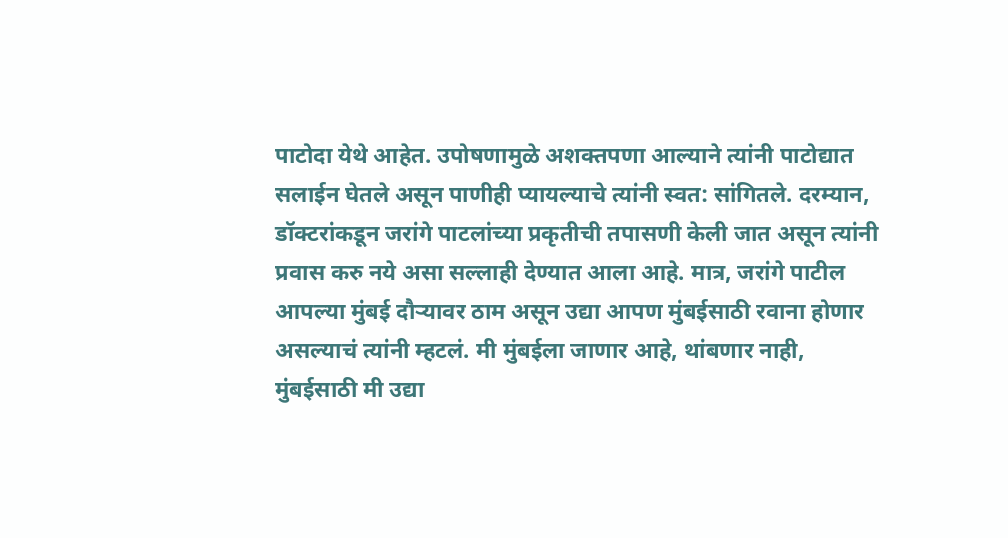पाटोदा येथे आहेत. उपोषणामुळे अशक्तपणा आल्याने त्यांनी पाटोद्यात सलाईन घेतले असून पाणीही प्यायल्याचे त्यांनी स्वत: सांगितले. दरम्यान, डॉक्टरांकडून जरांगे पाटलांच्या प्रकृतीची तपासणी केली जात असून त्यांनी प्रवास करु नये असा सल्लाही देण्यात आला आहे. मात्र, जरांगे पाटील आपल्या मुंबई दौऱ्यावर ठाम असून उद्या आपण मुंबईसाठी रवाना होणार असल्याचं त्यांनी म्हटलं. मी मुंबईला जाणार आहे, थांबणार नाही, मुंबईसाठी मी उद्या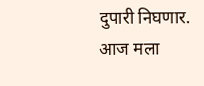दुपारी निघणार. आज मला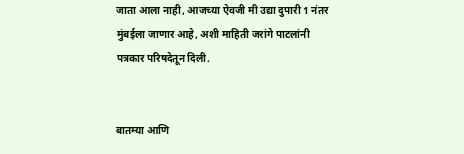जाता आला नाही, आजच्या ऐवजी मी उद्या दुपारी 1 नंतर मुंबईला जाणार आहे, अशी माहिती जरांगे पाटलांनी पत्रकार परिषदेतून दिली.


बातम्या आणि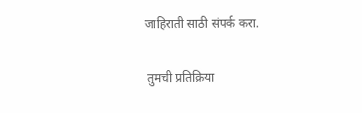जाहिराती साठी संपर्क करा.


 तुमची प्रतिक्रिया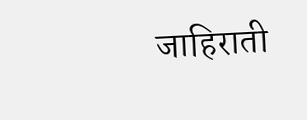जाहिराती